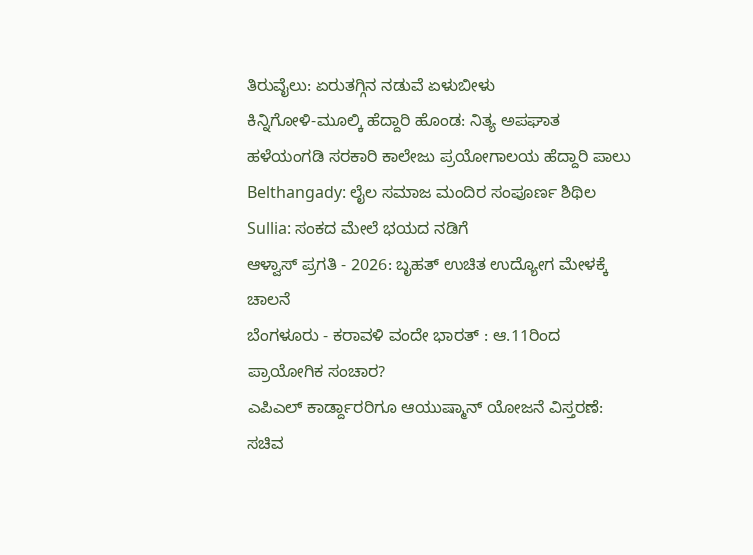ತಿರುವೈಲು: ಏರುತಗ್ಗಿನ ನಡುವೆ ಏಳುಬೀಳು
ಕಿನ್ನಿಗೋಳಿ-ಮೂಲ್ಕಿ ಹೆದ್ದಾರಿ ಹೊಂಡ: ನಿತ್ಯ ಅಪಘಾತ
ಹಳೆಯಂಗಡಿ ಸರಕಾರಿ ಕಾಲೇಜು ಪ್ರಯೋಗಾಲಯ ಹೆದ್ದಾರಿ ಪಾಲು
Belthangady: ಲೈಲ ಸಮಾಜ ಮಂದಿರ ಸಂಪೂರ್ಣ ಶಿಥಿಲ
Sullia: ಸಂಕದ ಮೇಲೆ ಭಯದ ನಡಿಗೆ
ಆಳ್ವಾಸ್ ಪ್ರಗತಿ - 2026: ಬೃಹತ್ ಉಚಿತ ಉದ್ಯೋಗ ಮೇಳಕ್ಕೆ ಚಾಲನೆ
ಬೆಂಗಳೂರು - ಕರಾವಳಿ ವಂದೇ ಭಾರತ್ : ಆ.11ರಿಂದ ಪ್ರಾಯೋಗಿಕ ಸಂಚಾರ?
ಎಪಿಎಲ್ ಕಾರ್ಡ್ದಾರರಿಗೂ ಆಯುಷ್ಮಾನ್ ಯೋಜನೆ ವಿಸ್ತರಣೆ: ಸಚಿವ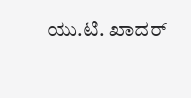ಯು.ಟಿ. ಖಾದರ್